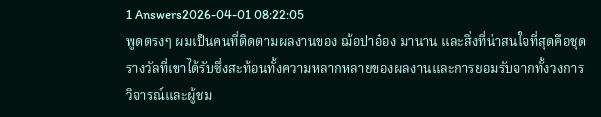1 Answers2026-04-01 08:22:05
พูดตรงๆ ผมเป็นคนที่ติดตามผลงานของ ฌ้อปาอ๋อง มานาน และสิ่งที่น่าสนใจที่สุดคือชุดรางวัลที่เขาได้รับซึ่งสะท้อนทั้งความหลากหลายของผลงานและการยอมรับจากทั้งวงการวิจารณ์และผู้ชม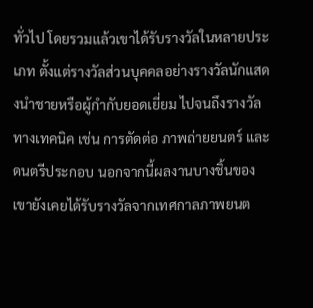ทั่วไป โดยรวมแล้วเขาได้รับรางวัลในหลายประเภท ตั้งแต่รางวัลส่วนบุคคลอย่างรางวัลนักแสดงนำชายหรือผู้กำกับยอดเยี่ยม ไปจนถึงรางวัลทางเทคนิค เช่น การตัดต่อ ภาพถ่ายยนตร์ และดนตรีประกอบ นอกจากนี้ผลงานบางชิ้นของเขายังเคยได้รับรางวัลจากเทศกาลภาพยนต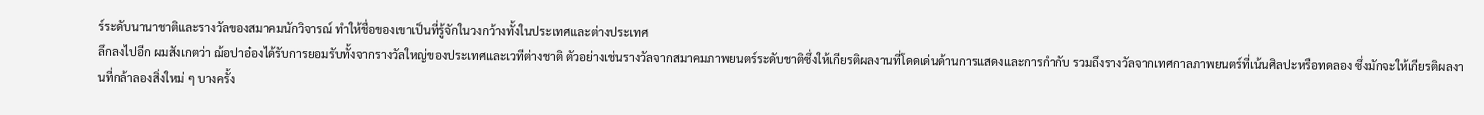ร์ระดับนานาชาติและรางวัลของสมาคมนักวิจารณ์ ทำให้ชื่อของเขาเป็นที่รู้จักในวงกว้างทั้งในประเทศและต่างประเทศ
ลึกลงไปอีก ผมสังเกตว่า ฌ้อปาอ๋องได้รับการยอมรับทั้งจากรางวัลใหญ่ของประเทศและเวทีต่างชาติ ตัวอย่างเช่นรางวัลจากสมาคมภาพยนตร์ระดับชาติซึ่งให้เกียรติผลงานที่โดดเด่นด้านการแสดงและการกำกับ รวมถึงรางวัลจากเทศกาลภาพยนตร์ที่เน้นศิลปะหรือทดลอง ซึ่งมักจะให้เกียรติผลงานที่กล้าลองสิ่งใหม่ ๆ บางครั้ง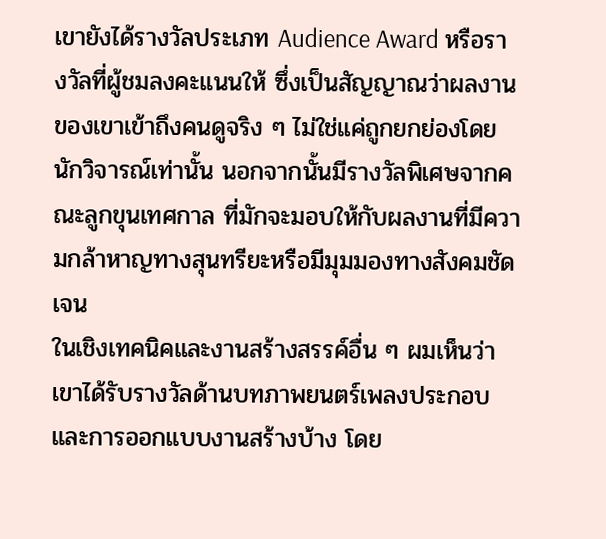เขายังได้รางวัลประเภท Audience Award หรือรางวัลที่ผู้ชมลงคะแนนให้ ซึ่งเป็นสัญญาณว่าผลงานของเขาเข้าถึงคนดูจริง ๆ ไม่ใช่แค่ถูกยกย่องโดยนักวิจารณ์เท่านั้น นอกจากนั้นมีรางวัลพิเศษจากคณะลูกขุนเทศกาล ที่มักจะมอบให้กับผลงานที่มีความกล้าหาญทางสุนทรียะหรือมีมุมมองทางสังคมชัดเจน
ในเชิงเทคนิคและงานสร้างสรรค์อื่น ๆ ผมเห็นว่าเขาได้รับรางวัลด้านบทภาพยนตร์เพลงประกอบและการออกแบบงานสร้างบ้าง โดย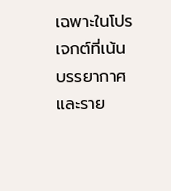เฉพาะในโปรเจกต์ที่เน้นบรรยากาศและราย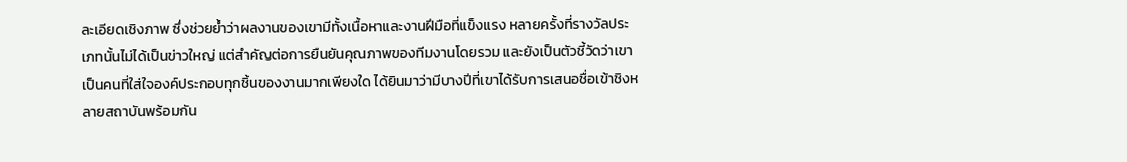ละเอียดเชิงภาพ ซึ่งช่วยย้ำว่าผลงานของเขามีทั้งเนื้อหาและงานฝีมือที่แข็งแรง หลายครั้งที่รางวัลประเภทนั้นไม่ได้เป็นข่าวใหญ่ แต่สำคัญต่อการยืนยันคุณภาพของทีมงานโดยรวม และยังเป็นตัวชี้วัดว่าเขาเป็นคนที่ใส่ใจองค์ประกอบทุกชิ้นของงานมากเพียงใด ได้ยินมาว่ามีบางปีที่เขาได้รับการเสนอชื่อเข้าชิงหลายสถาบันพร้อมกัน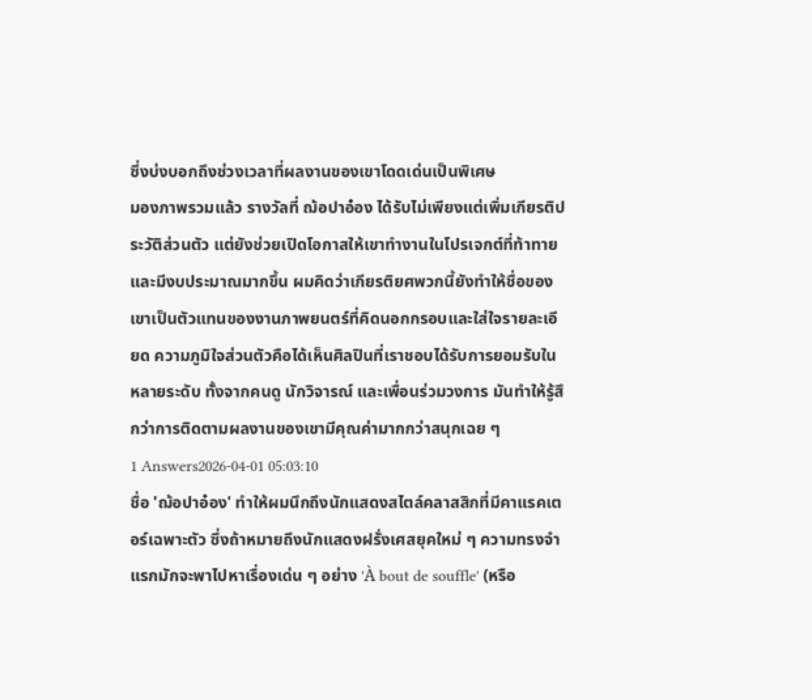ซึ่งบ่งบอกถึงช่วงเวลาที่ผลงานของเขาโดดเด่นเป็นพิเศษ
มองภาพรวมแล้ว รางวัลที่ ฌ้อปาอ๋อง ได้รับไม่เพียงแต่เพิ่มเกียรติประวัติส่วนตัว แต่ยังช่วยเปิดโอกาสให้เขาทำงานในโปรเจกต์ที่ท้าทายและมีงบประมาณมากขึ้น ผมคิดว่าเกียรติยศพวกนี้ยังทำให้ชื่อของเขาเป็นตัวแทนของงานภาพยนตร์ที่คิดนอกกรอบและใส่ใจรายละเอียด ความภูมิใจส่วนตัวคือได้เห็นศิลปินที่เราชอบได้รับการยอมรับในหลายระดับ ทั้งจากคนดู นักวิจารณ์ และเพื่อนร่วมวงการ มันทำให้รู้สึกว่าการติดตามผลงานของเขามีคุณค่ามากกว่าสนุกเฉย ๆ
1 Answers2026-04-01 05:03:10
ชื่อ 'ฌ้อปาอ๋อง' ทำให้ผมนึกถึงนักแสดงสไตล์คลาสสิกที่มีคาแรคเตอร์เฉพาะตัว ซึ่งถ้าหมายถึงนักแสดงฝรั่งเศสยุคใหม่ ๆ ความทรงจำแรกมักจะพาไปหาเรื่องเด่น ๆ อย่าง 'À bout de souffle' (หรือ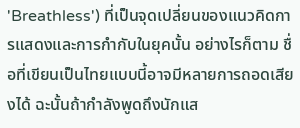'Breathless') ที่เป็นจุดเปลี่ยนของแนวคิดการแสดงและการกำกับในยุคนั้น อย่างไรก็ตาม ชื่อที่เขียนเป็นไทยแบบนี้อาจมีหลายการถอดเสียงได้ ฉะนั้นถ้ากำลังพูดถึงนักแส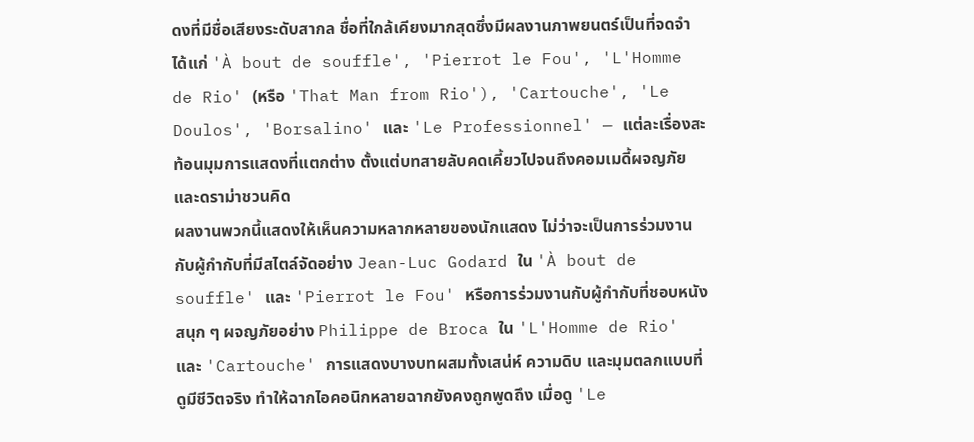ดงที่มีชื่อเสียงระดับสากล ชื่อที่ใกล้เคียงมากสุดซึ่งมีผลงานภาพยนตร์เป็นที่จดจำ ได้แก่ 'À bout de souffle', 'Pierrot le Fou', 'L'Homme de Rio' (หรือ 'That Man from Rio'), 'Cartouche', 'Le Doulos', 'Borsalino' และ 'Le Professionnel' — แต่ละเรื่องสะท้อนมุมการแสดงที่แตกต่าง ตั้งแต่บทสายลับคดเคี้ยวไปจนถึงคอมเมดี้ผจญภัยและดราม่าชวนคิด
ผลงานพวกนี้แสดงให้เห็นความหลากหลายของนักแสดง ไม่ว่าจะเป็นการร่วมงานกับผู้กำกับที่มีสไตล์จัดอย่าง Jean-Luc Godard ใน 'À bout de souffle' และ 'Pierrot le Fou' หรือการร่วมงานกับผู้กำกับที่ชอบหนังสนุก ๆ ผจญภัยอย่าง Philippe de Broca ใน 'L'Homme de Rio' และ 'Cartouche' การแสดงบางบทผสมทั้งเสน่ห์ ความดิบ และมุมตลกแบบที่ดูมีชีวิตจริง ทำให้ฉากไอคอนิกหลายฉากยังคงถูกพูดถึง เมื่อดู 'Le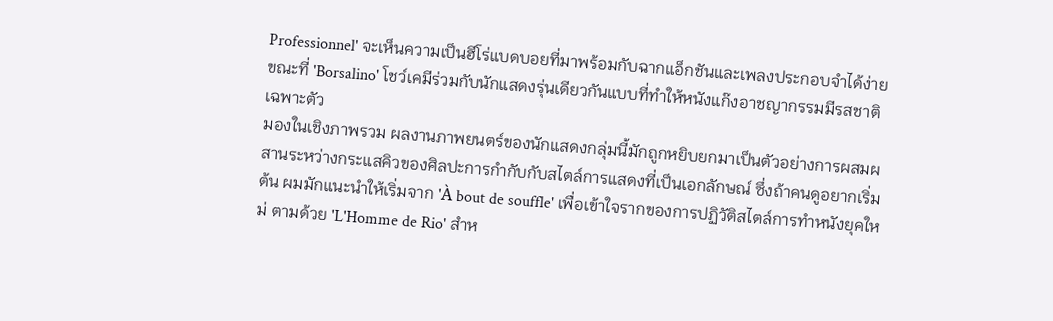Professionnel' จะเห็นความเป็นฮีโร่แบดบอยที่มาพร้อมกับฉากแอ็กชันและเพลงประกอบจำได้ง่าย ขณะที่ 'Borsalino' โชว์เคมีร่วมกับนักแสดงรุ่นเดียวกันแบบที่ทำให้หนังแก๊งอาชญากรรมมีรสชาติเฉพาะตัว
มองในเชิงภาพรวม ผลงานภาพยนตร์ของนักแสดงกลุ่มนี้มักถูกหยิบยกมาเป็นตัวอย่างการผสมผสานระหว่างกระแสคิวของศิลปะการกำกับกับสไตล์การแสดงที่เป็นเอกลักษณ์ ซึ่งถ้าคนดูอยากเริ่มต้น ผมมักแนะนำให้เริ่มจาก 'À bout de souffle' เพื่อเข้าใจรากของการปฏิวัติสไตล์การทำหนังยุคใหม่ ตามด้วย 'L'Homme de Rio' สำห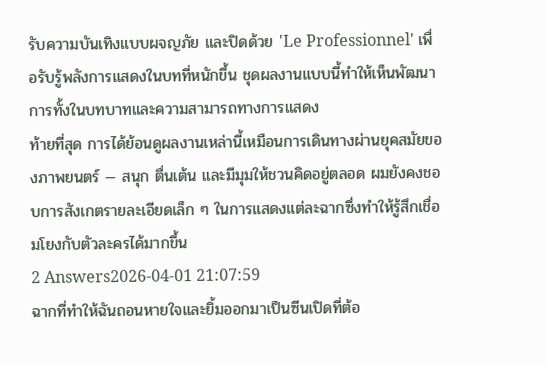รับความบันเทิงแบบผจญภัย และปิดด้วย 'Le Professionnel' เพื่อรับรู้พลังการแสดงในบทที่หนักขึ้น ชุดผลงานแบบนี้ทำให้เห็นพัฒนาการทั้งในบทบาทและความสามารถทางการแสดง
ท้ายที่สุด การได้ย้อนดูผลงานเหล่านี้เหมือนการเดินทางผ่านยุคสมัยของภาพยนตร์ — สนุก ตื่นเต้น และมีมุมให้ชวนคิดอยู่ตลอด ผมยังคงชอบการสังเกตรายละเอียดเล็ก ๆ ในการแสดงแต่ละฉากซึ่งทำให้รู้สึกเชื่อมโยงกับตัวละครได้มากขึ้น
2 Answers2026-04-01 21:07:59
ฉากที่ทำให้ฉันถอนหายใจและยิ้มออกมาเป็นซีนเปิดที่ต้อ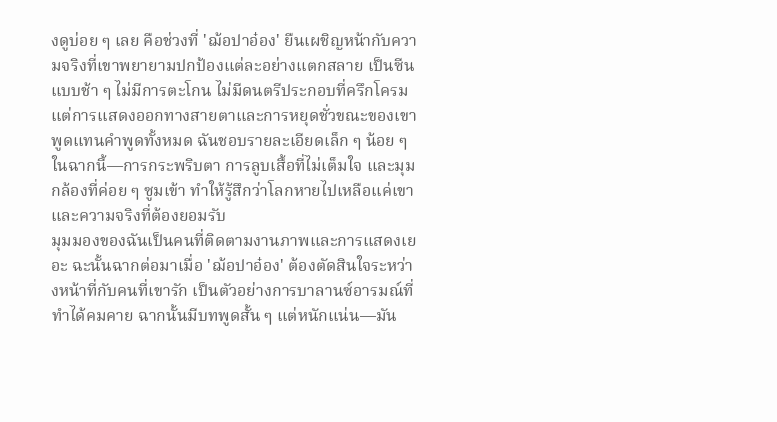งดูบ่อย ๆ เลย คือช่วงที่ 'ฌ้อปาอ๋อง' ยืนเผชิญหน้ากับความจริงที่เขาพยายามปกป้องแต่ละอย่างแตกสลาย เป็นซีนแบบช้า ๆ ไม่มีการตะโกน ไม่มีดนตรีประกอบที่ครึกโครม แต่การแสดงออกทางสายตาและการหยุดชั่วขณะของเขาพูดแทนคำพูดทั้งหมด ฉันชอบรายละเอียดเล็ก ๆ น้อย ๆ ในฉากนี้—การกระพริบตา การลูบเสื้อที่ไม่เต็มใจ และมุมกล้องที่ค่อย ๆ ซูมเข้า ทำให้รู้สึกว่าโลกหายไปเหลือแค่เขาและความจริงที่ต้องยอมรับ
มุมมองของฉันเป็นคนที่ติดตามงานภาพและการแสดงเยอะ ฉะนั้นฉากต่อมาเมื่อ 'ฌ้อปาอ๋อง' ต้องตัดสินใจระหว่างหน้าที่กับคนที่เขารัก เป็นตัวอย่างการบาลานซ์อารมณ์ที่ทำได้คมคาย ฉากนั้นมีบทพูดสั้น ๆ แต่หนักแน่น—มัน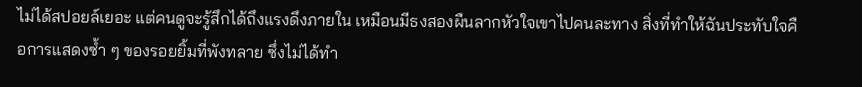ไม่ได้สปอยล์เยอะ แต่คนดูจะรู้สึกได้ถึงแรงดึงภายใน เหมือนมีธงสองผืนลากหัวใจเขาไปคนละทาง สิ่งที่ทำให้ฉันประทับใจคือการแสดงซ้ำ ๆ ของรอยยิ้มที่พังทลาย ซึ่งไม่ได้ทำ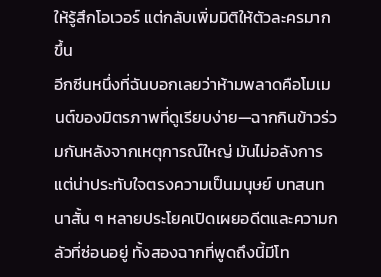ให้รู้สึกโอเวอร์ แต่กลับเพิ่มมิติให้ตัวละครมากขึ้น
อีกซีนหนึ่งที่ฉันบอกเลยว่าห้ามพลาดคือโมเมนต์ของมิตรภาพที่ดูเรียบง่าย—ฉากกินข้าวร่วมกันหลังจากเหตุการณ์ใหญ่ มันไม่อลังการแต่น่าประทับใจตรงความเป็นมนุษย์ บทสนทนาสั้น ๆ หลายประโยคเปิดเผยอดีตและความกลัวที่ซ่อนอยู่ ทั้งสองฉากที่พูดถึงนี้มีโท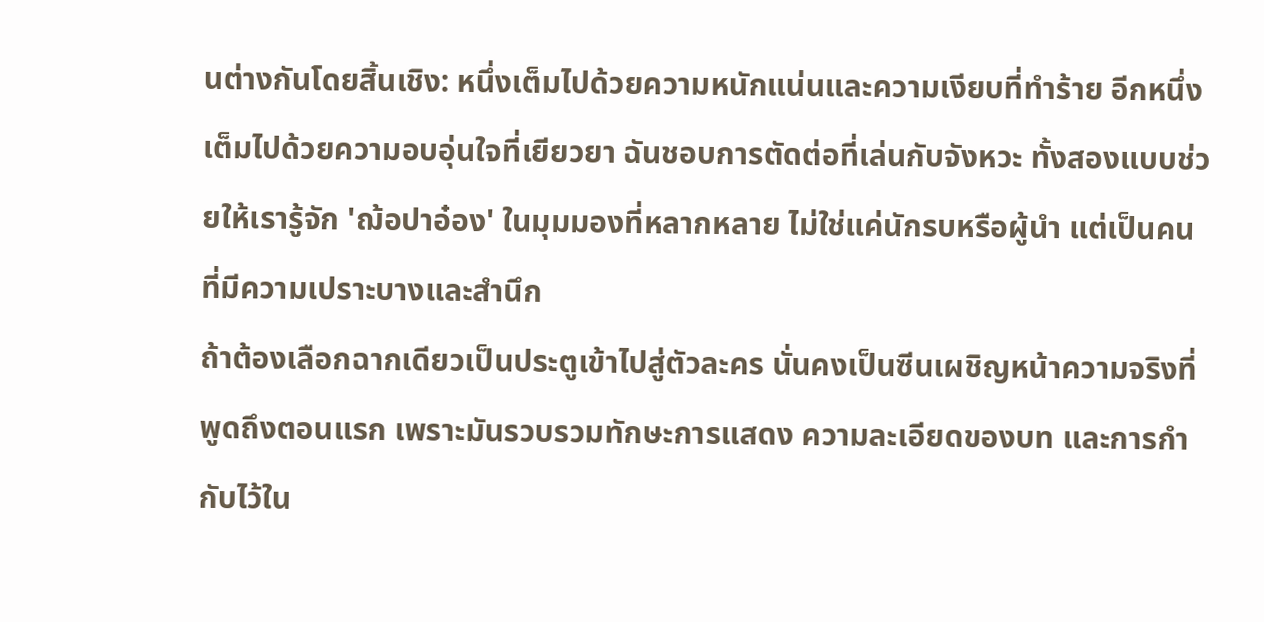นต่างกันโดยสิ้นเชิง: หนึ่งเต็มไปด้วยความหนักแน่นและความเงียบที่ทำร้าย อีกหนึ่งเต็มไปด้วยความอบอุ่นใจที่เยียวยา ฉันชอบการตัดต่อที่เล่นกับจังหวะ ทั้งสองแบบช่วยให้เรารู้จัก 'ฌ้อปาอ๋อง' ในมุมมองที่หลากหลาย ไม่ใช่แค่นักรบหรือผู้นำ แต่เป็นคนที่มีความเปราะบางและสำนึก
ถ้าต้องเลือกฉากเดียวเป็นประตูเข้าไปสู่ตัวละคร นั่นคงเป็นซีนเผชิญหน้าความจริงที่พูดถึงตอนแรก เพราะมันรวบรวมทักษะการแสดง ความละเอียดของบท และการกำกับไว้ใน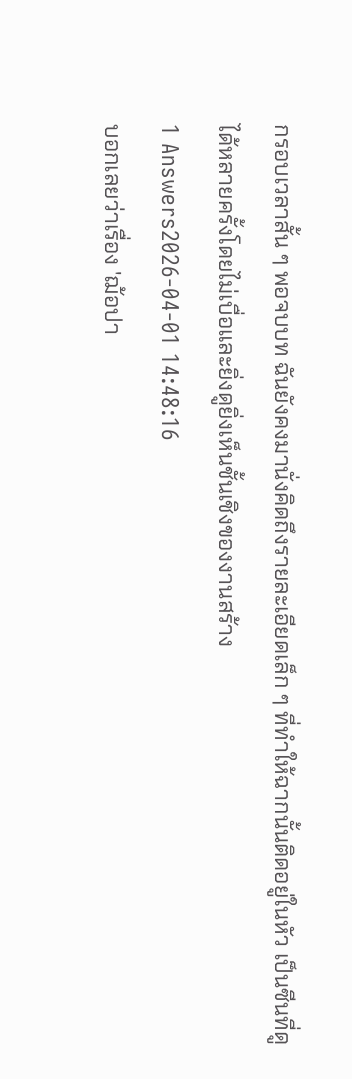กรอบเวลาสั้น ๆ พอจบบท ฉันยังคงมานั่งคิดถึงรายละเอียดเล็ก ๆ ที่ทำให้ฉากนั้นติดอยู่ในหัว เป็นซีนที่ดูได้หลายครั้งโดยไม่เบื่อและยิ่งดูยิ่งเห็นชั้นเชิงของงานสร้าง
1 Answers2026-04-01 14:48:16
บอกเลยว่าเรื่อง 'ฌ้อปา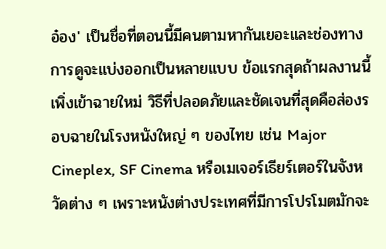อ๋อง' เป็นชื่อที่ตอนนี้มีคนตามหากันเยอะและช่องทางการดูจะแบ่งออกเป็นหลายแบบ ข้อแรกสุดถ้าผลงานนี้เพิ่งเข้าฉายใหม่ วิธีที่ปลอดภัยและชัดเจนที่สุดคือส่องรอบฉายในโรงหนังใหญ่ ๆ ของไทย เช่น Major Cineplex, SF Cinema หรือเมเจอร์เธียร์เตอร์ในจังหวัดต่าง ๆ เพราะหนังต่างประเทศที่มีการโปรโมตมักจะ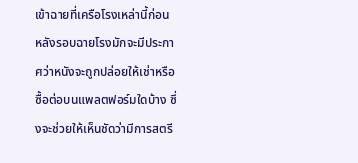เข้าฉายที่เครือโรงเหล่านี้ก่อน หลังรอบฉายโรงมักจะมีประกาศว่าหนังจะถูกปล่อยให้เช่าหรือซื้อต่อบนแพลตฟอร์มใดบ้าง ซึ่งจะช่วยให้เห็นชัดว่ามีการสตรี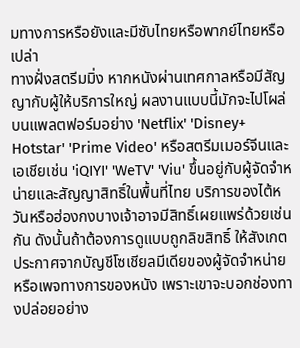มทางการหรือยังและมีซับไทยหรือพากย์ไทยหรือเปล่า
ทางฝั่งสตรีมมิ่ง หากหนังผ่านเทศกาลหรือมีสัญญากับผู้ให้บริการใหญ่ ผลงานแบบนี้มักจะไปโผล่บนแพลตฟอร์มอย่าง 'Netflix' 'Disney+ Hotstar' 'Prime Video' หรือสตรีมเมอร์จีนและเอเชียเช่น 'iQIYI' 'WeTV' 'Viu' ขึ้นอยู่กับผู้จัดจำหน่ายและสัญญาสิทธิ์ในพื้นที่ไทย บริการของไต้หวันหรือฮ่องกงบางเจ้าอาจมีสิทธิ์เผยแพร่ด้วยเช่นกัน ดังนั้นถ้าต้องการดูแบบถูกลิขสิทธิ์ ให้สังเกตประกาศจากบัญชีโซเชียลมีเดียของผู้จัดจำหน่ายหรือเพจทางการของหนัง เพราะเขาจะบอกช่องทางปล่อยอย่าง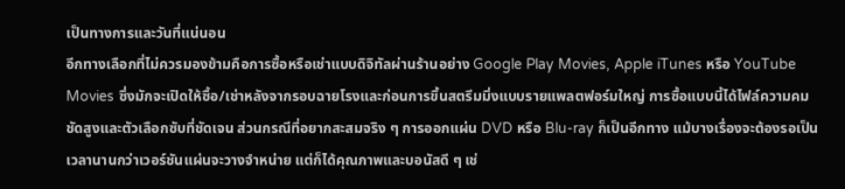เป็นทางการและวันที่แน่นอน
อีกทางเลือกที่ไม่ควรมองข้ามคือการซื้อหรือเช่าแบบดิจิทัลผ่านร้านอย่าง Google Play Movies, Apple iTunes หรือ YouTube Movies ซึ่งมักจะเปิดให้ซื้อ/เช่าหลังจากรอบฉายโรงและก่อนการขึ้นสตรีมมิ่งแบบรายแพลตฟอร์มใหญ่ การซื้อแบบนี้ได้ไฟล์ความคมชัดสูงและตัวเลือกซับที่ชัดเจน ส่วนกรณีที่อยากสะสมจริง ๆ การออกแผ่น DVD หรือ Blu-ray ก็เป็นอีกทาง แม้บางเรื่องจะต้องรอเป็นเวลานานกว่าเวอร์ชันแผ่นจะวางจำหน่าย แต่ก็ได้คุณภาพและบอนัสดี ๆ เช่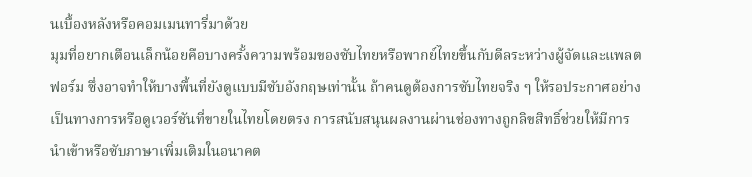นเบื้องหลังหรือคอมเมนทารี่มาด้วย
มุมที่อยากเตือนเล็กน้อยคือบางครั้งความพร้อมของซับไทยหรือพากย์ไทยขึ้นกับดีลระหว่างผู้จัดและแพลตฟอร์ม ซึ่งอาจทำให้บางพื้นที่ยังดูแบบมีซับอังกฤษเท่านั้น ถ้าคนดูต้องการซับไทยจริง ๆ ให้รอประกาศอย่างเป็นทางการหรือดูเวอร์ชันที่ขายในไทยโดยตรง การสนับสนุนผลงานผ่านช่องทางถูกลิขสิทธิ์ช่วยให้มีการนำเข้าหรือซับภาษาเพิ่มเติมในอนาคต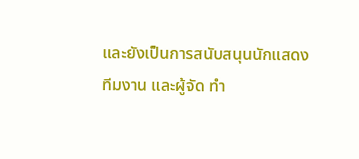และยังเป็นการสนับสนุนนักแสดง ทีมงาน และผู้จัด ทำ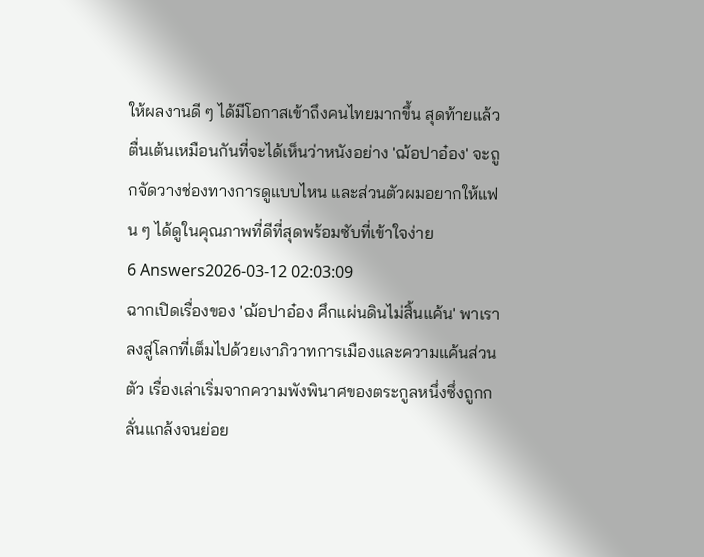ให้ผลงานดี ๆ ได้มีโอกาสเข้าถึงคนไทยมากขึ้น สุดท้ายแล้วตื่นเต้นเหมือนกันที่จะได้เห็นว่าหนังอย่าง 'ฌ้อปาอ๋อง' จะถูกจัดวางช่องทางการดูแบบไหน และส่วนตัวผมอยากให้แฟน ๆ ได้ดูในคุณภาพที่ดีที่สุดพร้อมซับที่เข้าใจง่าย
6 Answers2026-03-12 02:03:09
ฉากเปิดเรื่องของ 'ฌ้อปาอ๋อง ศึกแผ่นดินไม่สิ้นแค้น' พาเราลงสู่โลกที่เต็มไปด้วยเงาภิวาทการเมืองและความแค้นส่วนตัว เรื่องเล่าเริ่มจากความพังพินาศของตระกูลหนึ่งซึ่งถูกกลั่นแกล้งจนย่อย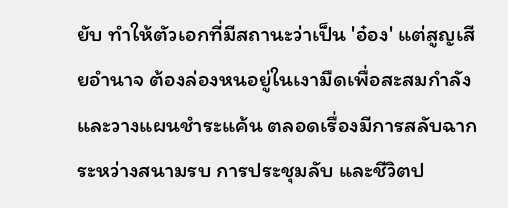ยับ ทำให้ตัวเอกที่มีสถานะว่าเป็น 'อ๋อง' แต่สูญเสียอำนาจ ต้องล่องหนอยู่ในเงามืดเพื่อสะสมกำลังและวางแผนชำระแค้น ตลอดเรื่องมีการสลับฉากระหว่างสนามรบ การประชุมลับ และชีวิตป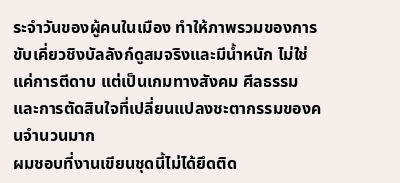ระจำวันของผู้คนในเมือง ทำให้ภาพรวมของการขับเคี่ยวชิงบัลลังก์ดูสมจริงและมีน้ำหนัก ไม่ใช่แค่การตีดาบ แต่เป็นเกมทางสังคม ศีลธรรม และการตัดสินใจที่เปลี่ยนแปลงชะตากรรมของคนจำนวนมาก
ผมชอบที่งานเขียนชุดนี้ไม่ได้ยึดติด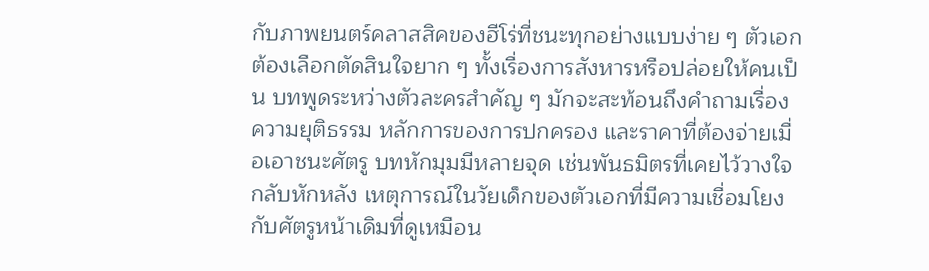กับภาพยนตร์คลาสสิคของฮีโร่ที่ชนะทุกอย่างแบบง่าย ๆ ตัวเอกต้องเลือกตัดสินใจยาก ๆ ทั้งเรื่องการสังหารหรือปล่อยให้คนเป็น บทพูดระหว่างตัวละครสำคัญ ๆ มักจะสะท้อนถึงคำถามเรื่องความยุติธรรม หลักการของการปกครอง และราคาที่ต้องจ่ายเมื่อเอาชนะศัตรู บทหักมุมมีหลายจุด เช่นพันธมิตรที่เคยไว้วางใจกลับหักหลัง เหตุการณ์ในวัยเด็กของตัวเอกที่มีความเชื่อมโยงกับศัตรูหน้าเดิมที่ดูเหมือน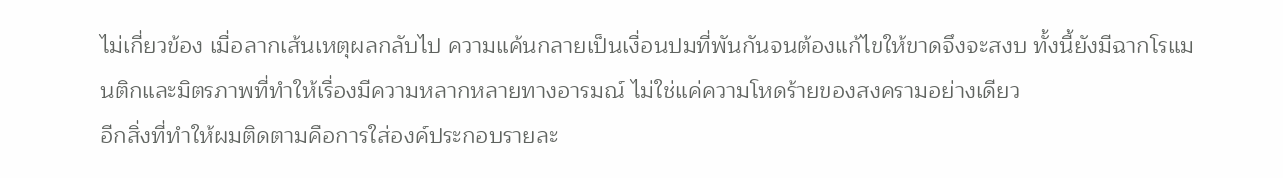ไม่เกี่ยวข้อง เมื่อลากเส้นเหตุผลกลับไป ความแค้นกลายเป็นเงื่อนปมที่พันกันจนต้องแก้ไขให้ขาดจึงจะสงบ ทั้งนี้ยังมีฉากโรแมนติกและมิตรภาพที่ทำให้เรื่องมีความหลากหลายทางอารมณ์ ไม่ใช่แค่ความโหดร้ายของสงครามอย่างเดียว
อีกสิ่งที่ทำให้ผมติดตามคือการใส่องค์ประกอบรายละ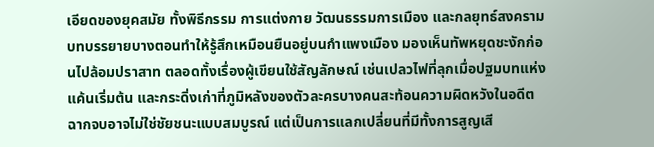เอียดของยุคสมัย ทั้งพิธีกรรม การแต่งกาย วัฒนธรรมการเมือง และกลยุทธ์สงคราม บทบรรยายบางตอนทำให้รู้สึกเหมือนยืนอยู่บนกำแพงเมือง มองเห็นทัพหยุดชะงักก่อนไปล้อมปราสาท ตลอดทั้งเรื่องผู้เขียนใช้สัญลักษณ์ เช่นเปลวไฟที่ลุกเมื่อปฐมบทแห่งแค้นเริ่มต้น และกระดิ่งเก่าที่ภูมิหลังของตัวละครบางคนสะท้อนความผิดหวังในอดีต ฉากจบอาจไม่ใช่ชัยชนะแบบสมบูรณ์ แต่เป็นการแลกเปลี่ยนที่มีทั้งการสูญเสี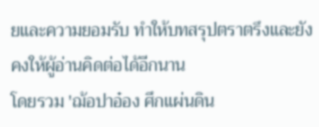ยและความยอมรับ ทำให้บทสรุปตราตรึงและยังคงให้ผู้อ่านคิดต่อได้อีกนาน
โดยรวม 'ฌ้อปาอ๋อง ศึกแผ่นดิน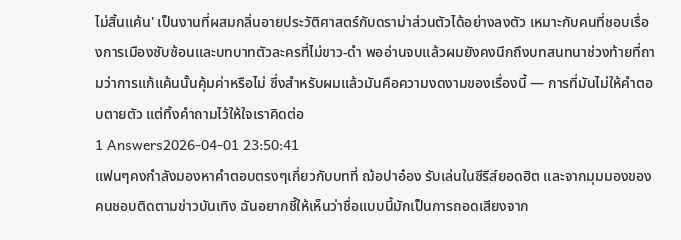ไม่สิ้นแค้น' เป็นงานที่ผสมกลิ่นอายประวัติศาสตร์กับดราม่าส่วนตัวได้อย่างลงตัว เหมาะกับคนที่ชอบเรื่องการเมืองซับซ้อนและบทบาทตัวละครที่ไม่ขาว-ดำ พออ่านจบแล้วผมยังคงนึกถึงบทสนทนาช่วงท้ายที่ถามว่าการแก้แค้นนั้นคุ้มค่าหรือไม่ ซึ่งสำหรับผมแล้วมันคือความงดงามของเรื่องนี้ — การที่มันไม่ให้คำตอบตายตัว แต่ทิ้งคำถามไว้ให้ใจเราคิดต่อ
1 Answers2026-04-01 23:50:41
แฟนๆคงกำลังมองหาคำตอบตรงๆเกี่ยวกับบทที่ ฌ้อปาอ๋อง รับเล่นในซีรีส์ยอดฮิต และจากมุมมองของคนชอบติดตามข่าวบันเทิง ฉันอยากชี้ให้เห็นว่าชื่อแบบนี้มักเป็นการถอดเสียงจาก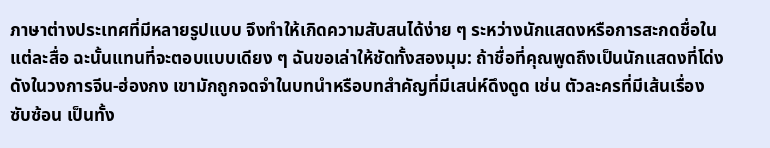ภาษาต่างประเทศที่มีหลายรูปแบบ จึงทำให้เกิดความสับสนได้ง่าย ๆ ระหว่างนักแสดงหรือการสะกดชื่อในแต่ละสื่อ ฉะนั้นแทนที่จะตอบแบบเดียง ๆ ฉันขอเล่าให้ชัดทั้งสองมุม: ถ้าชื่อที่คุณพูดถึงเป็นนักแสดงที่โด่งดังในวงการจีน-ฮ่องกง เขามักถูกจดจำในบทนำหรือบทสำคัญที่มีเสน่ห์ดึงดูด เช่น ตัวละครที่มีเส้นเรื่องซับซ้อน เป็นทั้ง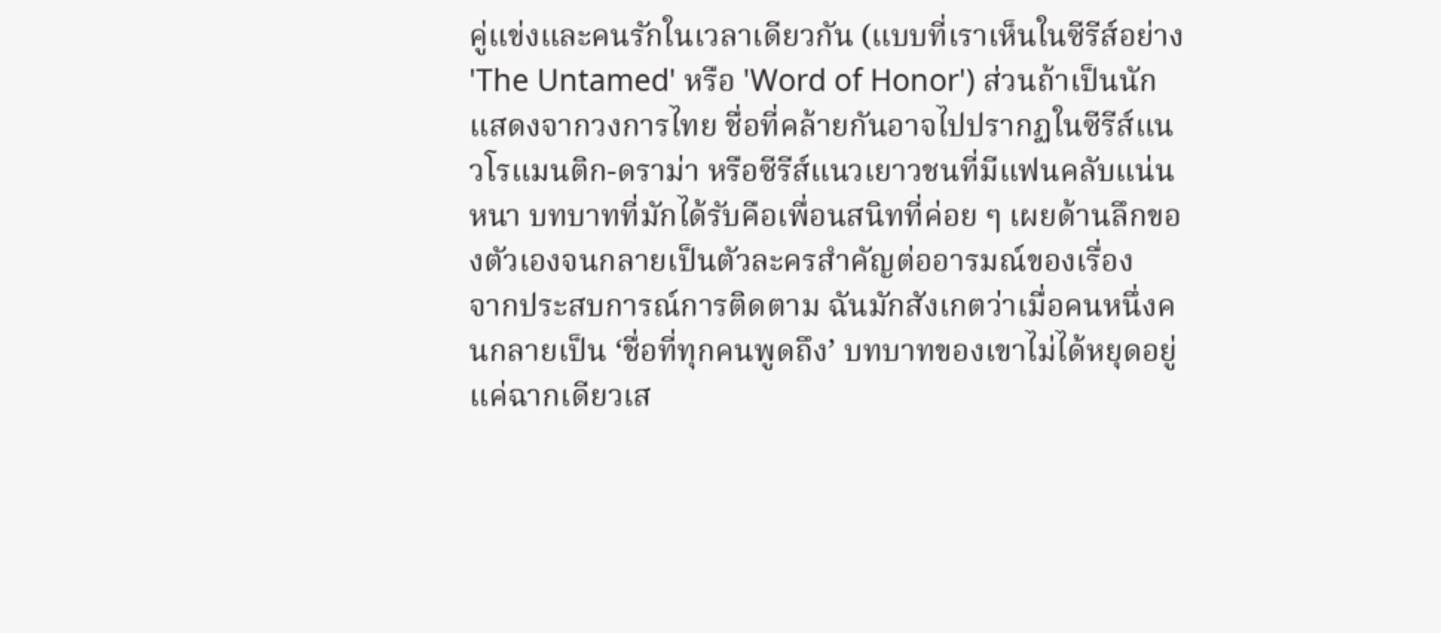คู่แข่งและคนรักในเวลาเดียวกัน (แบบที่เราเห็นในซีรีส์อย่าง 'The Untamed' หรือ 'Word of Honor') ส่วนถ้าเป็นนักแสดงจากวงการไทย ชื่อที่คล้ายกันอาจไปปรากฏในซีรีส์แนวโรแมนติก-ดราม่า หรือซีรีส์แนวเยาวชนที่มีแฟนคลับแน่นหนา บทบาทที่มักได้รับคือเพื่อนสนิทที่ค่อย ๆ เผยด้านลึกของตัวเองจนกลายเป็นตัวละครสำคัญต่ออารมณ์ของเรื่อง
จากประสบการณ์การติดตาม ฉันมักสังเกตว่าเมื่อคนหนึ่งคนกลายเป็น ‘ชื่อที่ทุกคนพูดถึง’ บทบาทของเขาไม่ได้หยุดอยู่แค่ฉากเดียวเส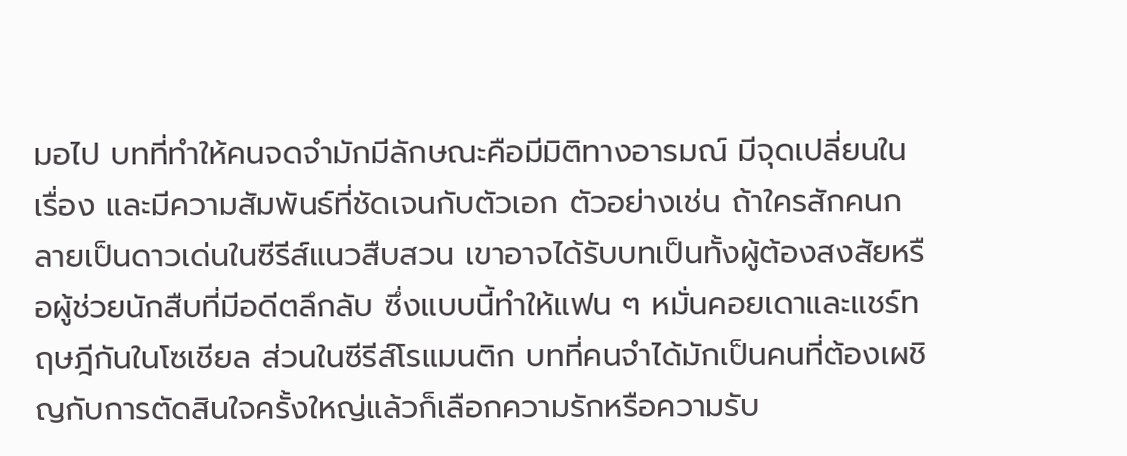มอไป บทที่ทำให้คนจดจำมักมีลักษณะคือมีมิติทางอารมณ์ มีจุดเปลี่ยนในเรื่อง และมีความสัมพันธ์ที่ชัดเจนกับตัวเอก ตัวอย่างเช่น ถ้าใครสักคนกลายเป็นดาวเด่นในซีรีส์แนวสืบสวน เขาอาจได้รับบทเป็นทั้งผู้ต้องสงสัยหรือผู้ช่วยนักสืบที่มีอดีตลึกลับ ซึ่งแบบนี้ทำให้แฟน ๆ หมั่นคอยเดาและแชร์ทฤษฎีกันในโซเชียล ส่วนในซีรีส์โรแมนติก บทที่คนจำได้มักเป็นคนที่ต้องเผชิญกับการตัดสินใจครั้งใหญ่แล้วก็เลือกความรักหรือความรับ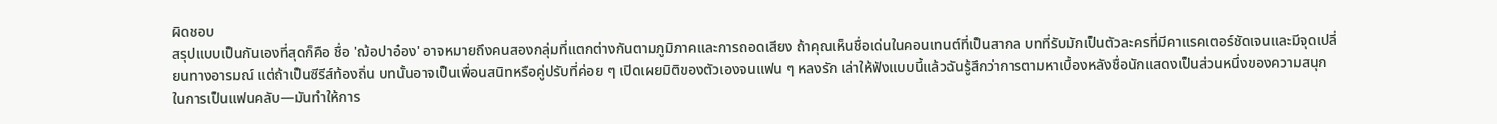ผิดชอบ
สรุปแบบเป็นกันเองที่สุดก็คือ ชื่อ 'ฌ้อปาอ๋อง' อาจหมายถึงคนสองกลุ่มที่แตกต่างกันตามภูมิภาคและการถอดเสียง ถ้าคุณเห็นชื่อเด่นในคอนเทนต์ที่เป็นสากล บทที่รับมักเป็นตัวละครที่มีคาแรคเตอร์ชัดเจนและมีจุดเปลี่ยนทางอารมณ์ แต่ถ้าเป็นซีรีส์ท้องถิ่น บทนั้นอาจเป็นเพื่อนสนิทหรือคู่ปรับที่ค่อย ๆ เปิดเผยมิติของตัวเองจนแฟน ๆ หลงรัก เล่าให้ฟังแบบนี้แล้วฉันรู้สึกว่าการตามหาเบื้องหลังชื่อนักแสดงเป็นส่วนหนึ่งของความสนุกในการเป็นแฟนคลับ—มันทำให้การ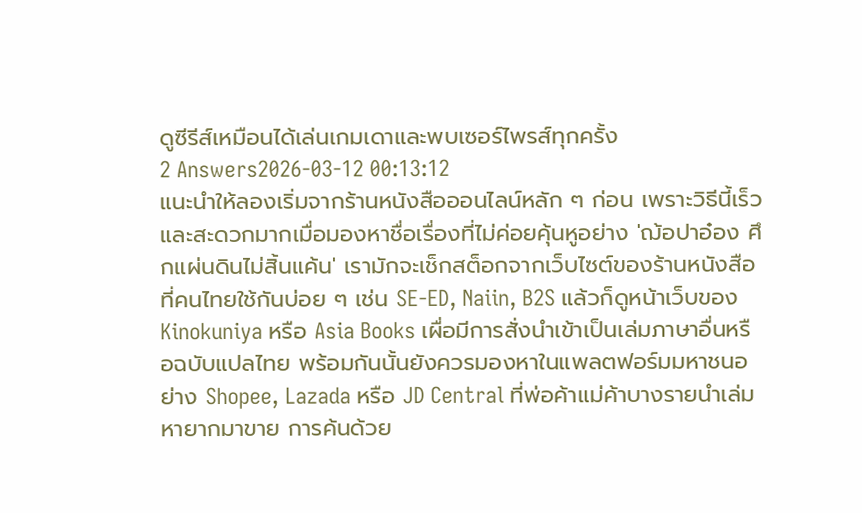ดูซีรีส์เหมือนได้เล่นเกมเดาและพบเซอร์ไพรส์ทุกครั้ง
2 Answers2026-03-12 00:13:12
แนะนำให้ลองเริ่มจากร้านหนังสือออนไลน์หลัก ๆ ก่อน เพราะวิธีนี้เร็วและสะดวกมากเมื่อมองหาชื่อเรื่องที่ไม่ค่อยคุ้นหูอย่าง 'ฌ้อปาอ๋อง ศึกแผ่นดินไม่สิ้นแค้น' เรามักจะเช็กสต็อกจากเว็บไซต์ของร้านหนังสือที่คนไทยใช้กันบ่อย ๆ เช่น SE-ED, Naiin, B2S แล้วก็ดูหน้าเว็บของ Kinokuniya หรือ Asia Books เผื่อมีการสั่งนำเข้าเป็นเล่มภาษาอื่นหรือฉบับแปลไทย พร้อมกันนั้นยังควรมองหาในแพลตฟอร์มมหาชนอย่าง Shopee, Lazada หรือ JD Central ที่พ่อค้าแม่ค้าบางรายนำเล่มหายากมาขาย การค้นด้วย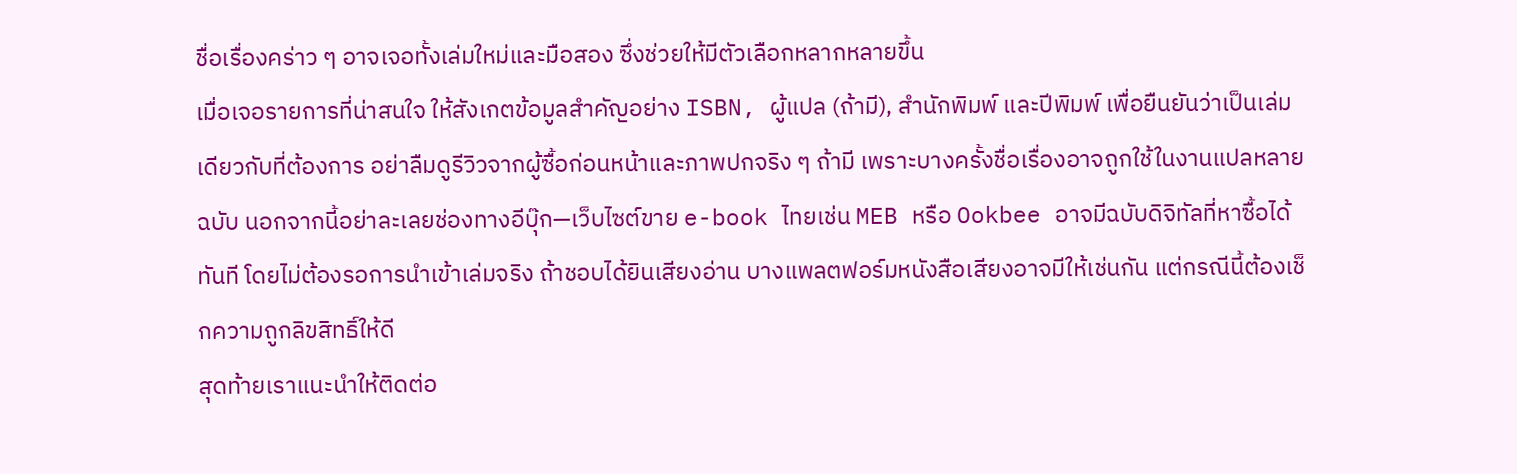ชื่อเรื่องคร่าว ๆ อาจเจอทั้งเล่มใหม่และมือสอง ซึ่งช่วยให้มีตัวเลือกหลากหลายขึ้น
เมื่อเจอรายการที่น่าสนใจ ให้สังเกตข้อมูลสำคัญอย่าง ISBN, ผู้แปล (ถ้ามี), สำนักพิมพ์ และปีพิมพ์ เพื่อยืนยันว่าเป็นเล่มเดียวกับที่ต้องการ อย่าลืมดูรีวิวจากผู้ซื้อก่อนหน้าและภาพปกจริง ๆ ถ้ามี เพราะบางครั้งชื่อเรื่องอาจถูกใช้ในงานแปลหลายฉบับ นอกจากนี้อย่าละเลยช่องทางอีบุ๊ก—เว็บไซต์ขาย e-book ไทยเช่น MEB หรือ Ookbee อาจมีฉบับดิจิทัลที่หาซื้อได้ทันที โดยไม่ต้องรอการนำเข้าเล่มจริง ถ้าชอบได้ยินเสียงอ่าน บางแพลตฟอร์มหนังสือเสียงอาจมีให้เช่นกัน แต่กรณีนี้ต้องเช็กความถูกลิขสิทธิ์ให้ดี
สุดท้ายเราแนะนำให้ติดต่อ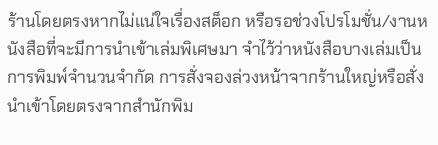ร้านโดยตรงหากไม่แน่ใจเรื่องสต็อก หรือรอช่วงโปรโมชั่น/งานหนังสือที่จะมีการนำเข้าเล่มพิเศษมา จำไว้ว่าหนังสือบางเล่มเป็นการพิมพ์จำนวนจำกัด การสั่งจองล่วงหน้าจากร้านใหญ่หรือสั่งนำเข้าโดยตรงจากสำนักพิม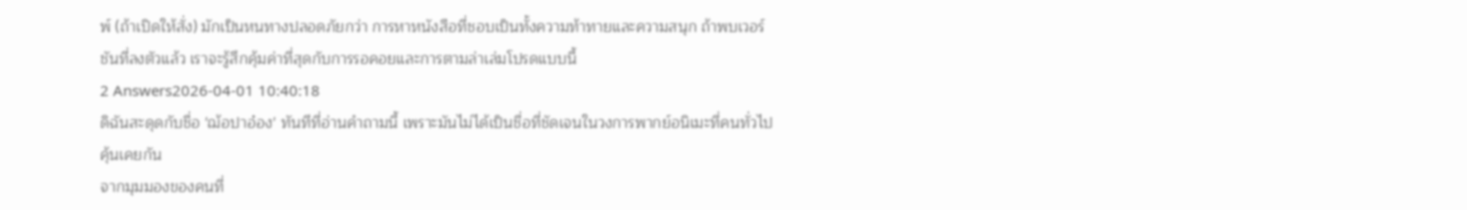พ์ (ถ้าเปิดให้สั่ง) มักเป็นหนทางปลอดภัยกว่า การหาหนังสือที่ชอบเป็นทั้งความท้าทายและความสนุก ถ้าพบเวอร์ชันที่ลงตัวแล้ว เราจะรู้สึกคุ้มค่าที่สุดกับการรอคอยและการตามล่าเล่มโปรดแบบนี้
2 Answers2026-04-01 10:40:18
ดิฉันสะดุดกับชื่อ 'ฌ้อปาอ๋อง' ทันทีที่อ่านคำถามนี้ เพราะมันไม่ได้เป็นชื่อที่ชัดเจนในวงการพากย์อนิเมะที่คนทั่วไปคุ้นเคยกัน
จากมุมมองของคนที่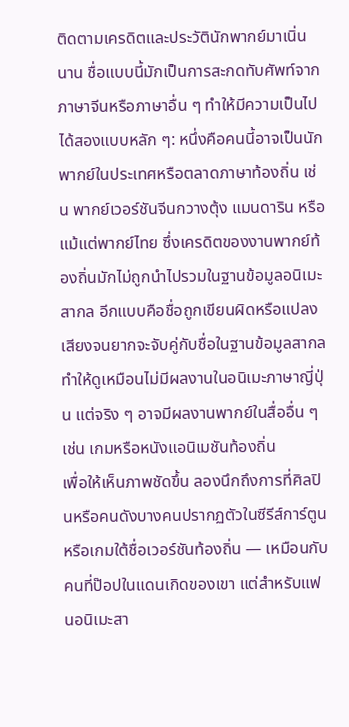ติดตามเครดิตและประวัตินักพากย์มาเนิ่นนาน ชื่อแบบนี้มักเป็นการสะกดทับศัพท์จากภาษาจีนหรือภาษาอื่น ๆ ทำให้มีความเป็นไปได้สองแบบหลัก ๆ: หนึ่งคือคนนี้อาจเป็นนักพากย์ในประเทศหรือตลาดภาษาท้องถิ่น เช่น พากย์เวอร์ชันจีนกวางตุ้ง แมนดาริน หรือแม้แต่พากย์ไทย ซึ่งเครดิตของงานพากย์ท้องถิ่นมักไม่ถูกนำไปรวมในฐานข้อมูลอนิเมะสากล อีกแบบคือชื่อถูกเขียนผิดหรือแปลงเสียงจนยากจะจับคู่กับชื่อในฐานข้อมูลสากล ทำให้ดูเหมือนไม่มีผลงานในอนิเมะภาษาญี่ปุ่น แต่จริง ๆ อาจมีผลงานพากย์ในสื่ออื่น ๆ เช่น เกมหรือหนังแอนิเมชันท้องถิ่น
เพื่อให้เห็นภาพชัดขึ้น ลองนึกถึงการที่ศิลปินหรือคนดังบางคนปรากฏตัวในซีรีส์การ์ตูนหรือเกมใต้ชื่อเวอร์ชันท้องถิ่น — เหมือนกับคนที่ป๊อปในแดนเกิดของเขา แต่สำหรับแฟนอนิเมะสา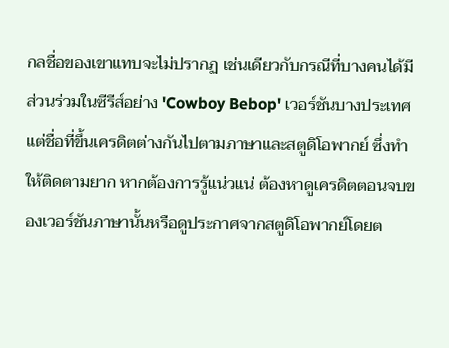กลชื่อของเขาแทบจะไม่ปรากฏ เช่นเดียวกับกรณีที่บางคนได้มีส่วนร่วมในซีรีส์อย่าง 'Cowboy Bebop' เวอร์ชันบางประเทศ แต่ชื่อที่ขึ้นเครดิตต่างกันไปตามภาษาและสตูดิโอพากย์ ซึ่งทำให้ติดตามยาก หากต้องการรู้แน่วแน่ ต้องหาดูเครดิตตอนจบของเวอร์ชันภาษานั้นหรือดูประกาศจากสตูดิโอพากย์โดยต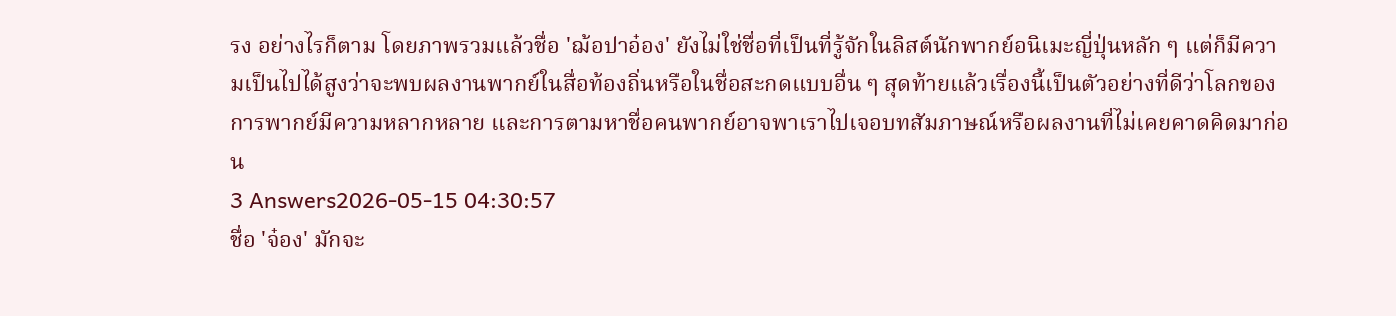รง อย่างไรก็ตาม โดยภาพรวมแล้วชื่อ 'ฌ้อปาอ๋อง' ยังไม่ใช่ชื่อที่เป็นที่รู้จักในลิสต์นักพากย์อนิเมะญี่ปุ่นหลัก ๆ แต่ก็มีความเป็นไปได้สูงว่าจะพบผลงานพากย์ในสื่อท้องถิ่นหรือในชื่อสะกดแบบอื่น ๆ สุดท้ายแล้วเรื่องนี้เป็นตัวอย่างที่ดีว่าโลกของการพากย์มีความหลากหลาย และการตามหาชื่อคนพากย์อาจพาเราไปเจอบทสัมภาษณ์หรือผลงานที่ไม่เคยคาดคิดมาก่อน
3 Answers2026-05-15 04:30:57
ชื่อ 'จ๋อง' มักจะ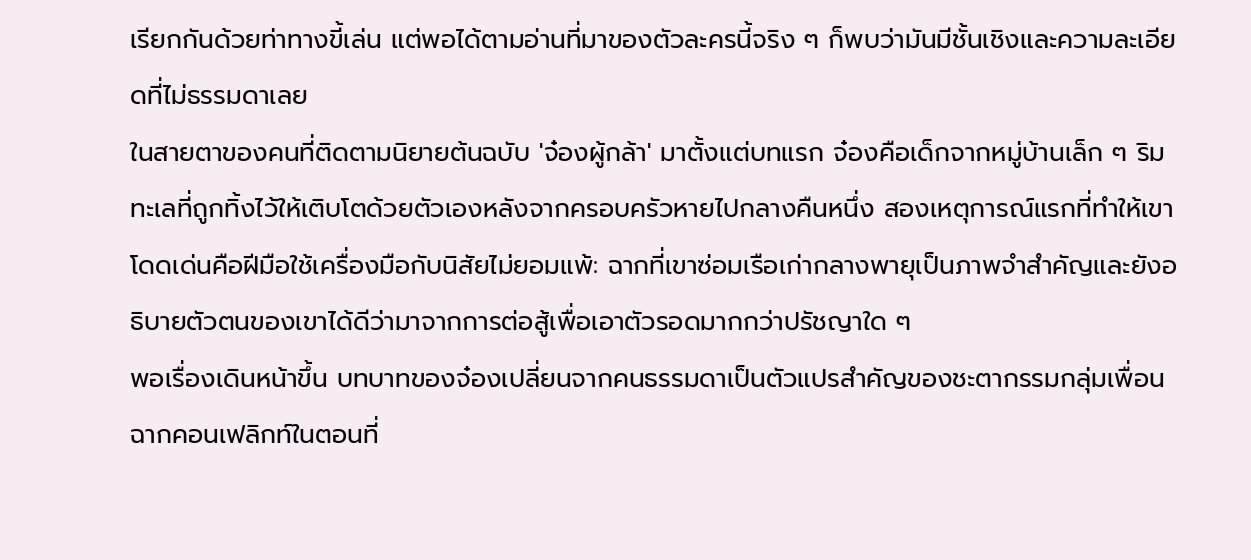เรียกกันด้วยท่าทางขี้เล่น แต่พอได้ตามอ่านที่มาของตัวละครนี้จริง ๆ ก็พบว่ามันมีชั้นเชิงและความละเอียดที่ไม่ธรรมดาเลย
ในสายตาของคนที่ติดตามนิยายต้นฉบับ 'จ๋องผู้กล้า' มาตั้งแต่บทแรก จ๋องคือเด็กจากหมู่บ้านเล็ก ๆ ริมทะเลที่ถูกทิ้งไว้ให้เติบโตด้วยตัวเองหลังจากครอบครัวหายไปกลางคืนหนึ่ง สองเหตุการณ์แรกที่ทำให้เขาโดดเด่นคือฝีมือใช้เครื่องมือกับนิสัยไม่ยอมแพ้: ฉากที่เขาซ่อมเรือเก่ากลางพายุเป็นภาพจำสำคัญและยังอธิบายตัวตนของเขาได้ดีว่ามาจากการต่อสู้เพื่อเอาตัวรอดมากกว่าปรัชญาใด ๆ
พอเรื่องเดินหน้าขึ้น บทบาทของจ๋องเปลี่ยนจากคนธรรมดาเป็นตัวแปรสำคัญของชะตากรรมกลุ่มเพื่อน ฉากคอนเฟลิกท์ในตอนที่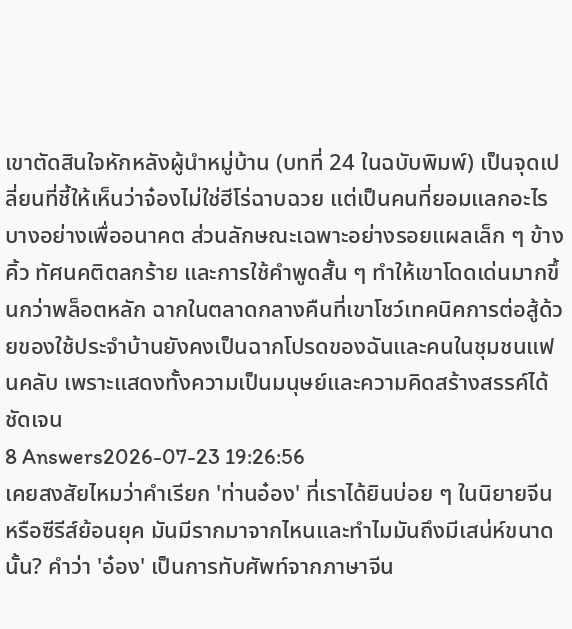เขาตัดสินใจหักหลังผู้นำหมู่บ้าน (บทที่ 24 ในฉบับพิมพ์) เป็นจุดเปลี่ยนที่ชี้ให้เห็นว่าจ๋องไม่ใช่ฮีโร่ฉาบฉวย แต่เป็นคนที่ยอมแลกอะไรบางอย่างเพื่ออนาคต ส่วนลักษณะเฉพาะอย่างรอยแผลเล็ก ๆ ข้างคิ้ว ทัศนคติตลกร้าย และการใช้คำพูดสั้น ๆ ทำให้เขาโดดเด่นมากขึ้นกว่าพล็อตหลัก ฉากในตลาดกลางคืนที่เขาโชว์เทคนิคการต่อสู้ด้วยของใช้ประจำบ้านยังคงเป็นฉากโปรดของฉันและคนในชุมชนแฟนคลับ เพราะแสดงทั้งความเป็นมนุษย์และความคิดสร้างสรรค์ได้ชัดเจน
8 Answers2026-07-23 19:26:56
เคยสงสัยไหมว่าคำเรียก 'ท่านอ๋อง' ที่เราได้ยินบ่อย ๆ ในนิยายจีนหรือซีรีส์ย้อนยุค มันมีรากมาจากไหนและทำไมมันถึงมีเสน่ห์ขนาดนั้น? คำว่า 'อ๋อง' เป็นการทับศัพท์จากภาษาจีน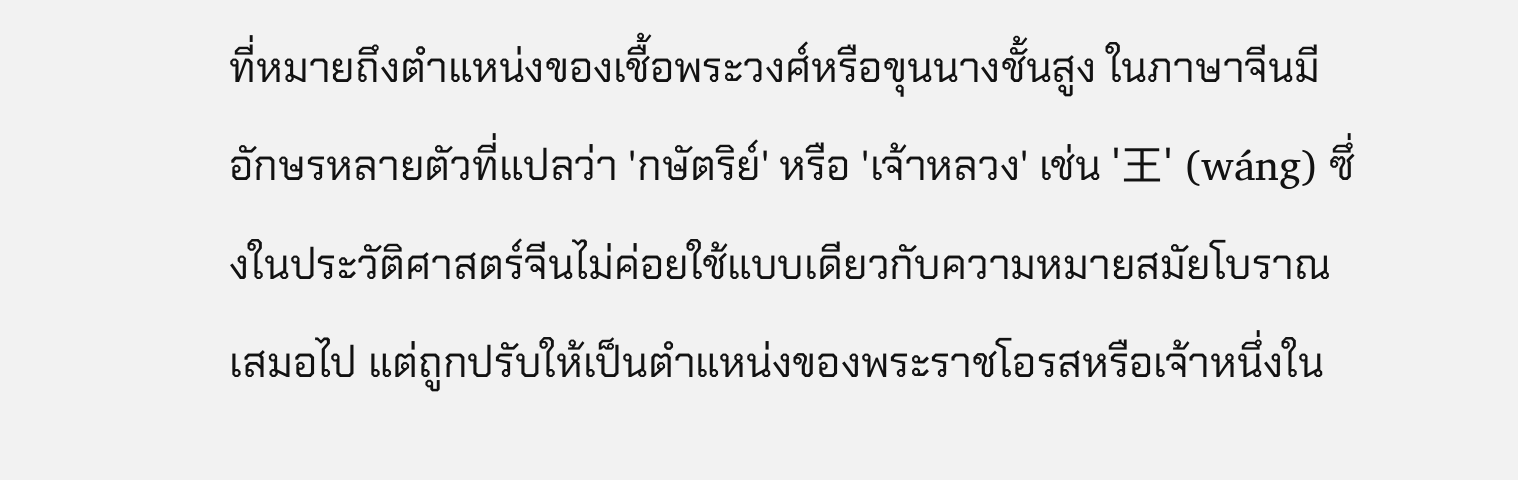ที่หมายถึงตำแหน่งของเชื้อพระวงศ์หรือขุนนางชั้นสูง ในภาษาจีนมีอักษรหลายตัวที่แปลว่า 'กษัตริย์' หรือ 'เจ้าหลวง' เช่น '王' (wáng) ซึ่งในประวัติศาสตร์จีนไม่ค่อยใช้แบบเดียวกับความหมายสมัยโบราณเสมอไป แต่ถูกปรับให้เป็นตำแหน่งของพระราชโอรสหรือเจ้าหนึ่งใน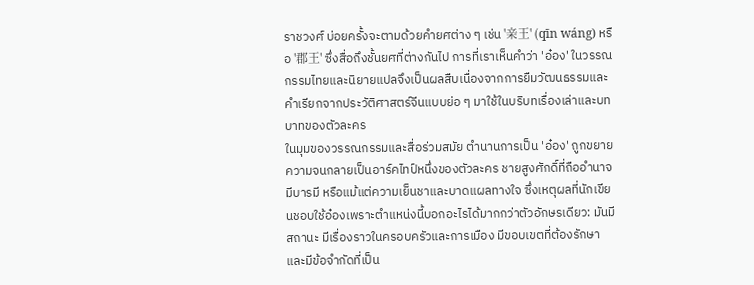ราชวงศ์ บ่อยครั้งจะตามด้วยคำยศต่าง ๆ เช่น '亲王' (qīn wáng) หรือ '郡王' ซึ่งสื่อถึงชั้นยศที่ต่างกันไป การที่เราเห็นคำว่า 'อ๋อง' ในวรรณกรรมไทยและนิยายแปลจึงเป็นผลสืบเนื่องจากการยืมวัฒนธรรมและคำเรียกจากประวัติศาสตร์จีนแบบย่อ ๆ มาใช้ในบริบทเรื่องเล่าและบทบาทของตัวละคร
ในมุมของวรรณกรรมและสื่อร่วมสมัย ตำนานการเป็น 'อ๋อง' ถูกขยายความจนกลายเป็นอาร์คไทป์หนึ่งของตัวละคร ชายสูงศักดิ์ที่ถืออำนาจ มีบารมี หรือแม้แต่ความเย็นชาและบาดแผลทางใจ ซึ่งเหตุผลที่นักเขียนชอบใช้อ๋องเพราะตำแหน่งนี้บอกอะไรได้มากกว่าตัวอักษรเดียว: มันมีสถานะ มีเรื่องราวในครอบครัวและการเมือง มีขอบเขตที่ต้องรักษา และมีข้อจำกัดที่เป็น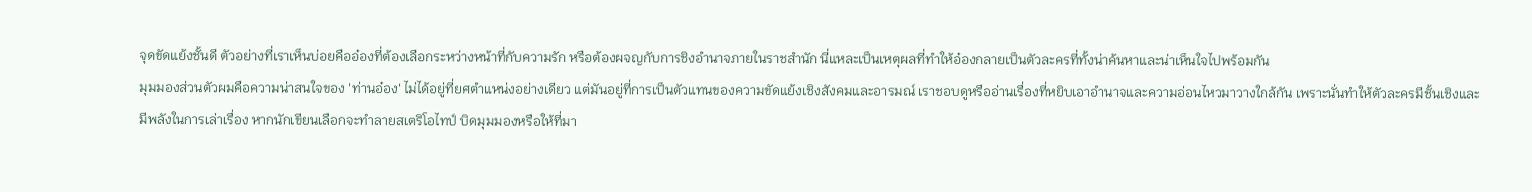จุดขัดแย้งชั้นดี ตัวอย่างที่เราเห็นบ่อยคืออ๋องที่ต้องเลือกระหว่างหน้าที่กับความรัก หรือต้องผจญกับการชิงอำนาจภายในราชสำนัก นี่แหละเป็นเหตุผลที่ทำให้อ๋องกลายเป็นตัวละครที่ทั้งน่าค้นหาและน่าเห็นใจไปพร้อมกัน
มุมมองส่วนตัวผมคือความน่าสนใจของ 'ท่านอ๋อง' ไม่ได้อยู่ที่ยศตำแหน่งอย่างเดียว แต่มันอยู่ที่การเป็นตัวแทนของความขัดแย้งเชิงสังคมและอารมณ์ เราชอบดูหรืออ่านเรื่องที่หยิบเอาอำนาจและความอ่อนไหวมาวางใกล้กัน เพราะนั่นทำให้ตัวละครมีชั้นเชิงและมีพลังในการเล่าเรื่อง หากนักเขียนเลือกจะทำลายสเตริโอไทป์ บิดมุมมองหรือให้ที่มา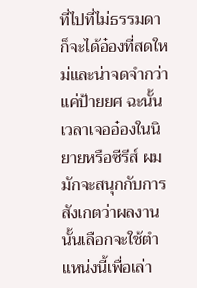ที่ไปที่ไม่ธรรมดา ก็จะได้อ๋องที่สดใหม่และน่าจดจำกว่าแค่ป้ายยศ ฉะนั้นเวลาเจออ๋องในนิยายหรือซีรีส์ ผมมักจะสนุกกับการสังเกตว่าผลงานนั้นเลือกจะใช้ตำแหน่งนี้เพื่อเล่า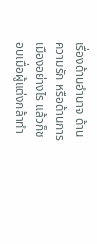เรื่องด้านอำนาจ ด้านความรัก หรือด้านการเมืองอย่างไร แล้วก็ชอบเมื่อผู้แต่งกล้าทำ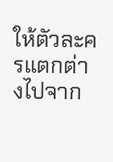ให้ตัวละครแตกต่างไปจาก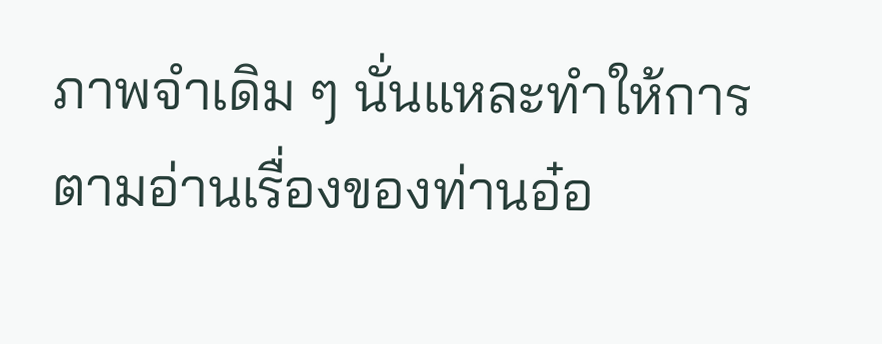ภาพจำเดิม ๆ นั่นแหละทำให้การตามอ่านเรื่องของท่านอ๋อ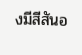งมีสีสันอ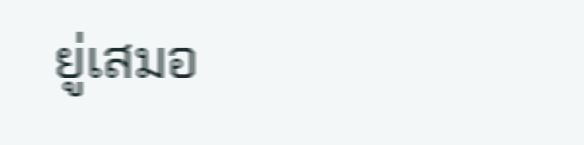ยู่เสมอ